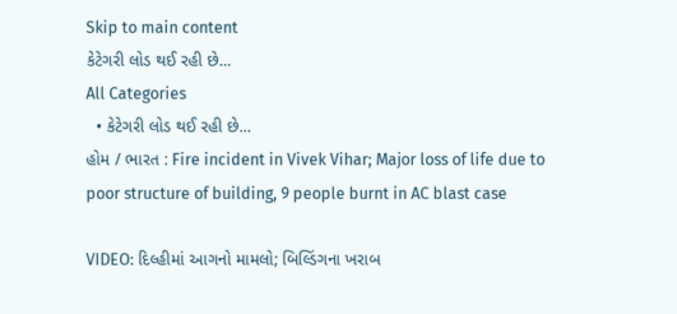Skip to main content
કેટેગરી લોડ થઈ રહી છે...
All Categories
  • કેટેગરી લોડ થઈ રહી છે...
હોમ / ભારત : Fire incident in Vivek Vihar; Major loss of life due to poor structure of building, 9 people burnt in AC blast case

VIDEO: દિલ્હીમાં આગનો મામલો; બિલ્ડિંગના ખરાબ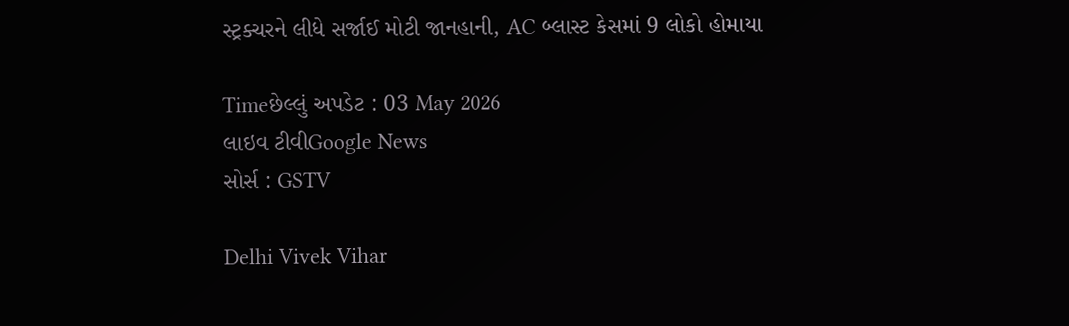સ્ટ્રક્ચરને લીધે સર્જાઈ મોટી જાનહાની, AC બ્લાસ્ટ કેસમાં 9 લોકો હોમાયા

Timeછેલ્લું અપડેટ : 03 May 2026
લાઇવ ટીવીGoogle News
સોર્સ : GSTV

Delhi Vivek Vihar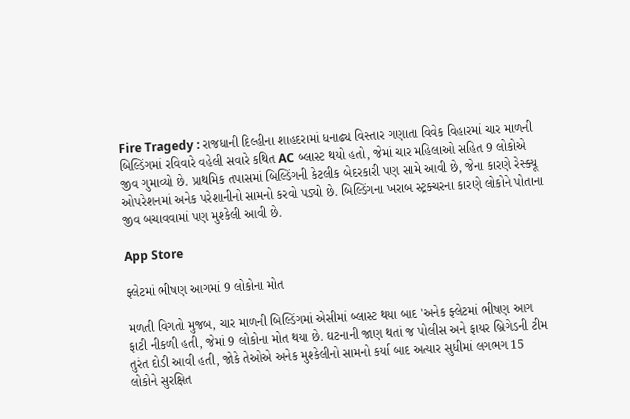Fire Tragedy : રાજધાની દિલ્હીના શાહદરામાં ધનાઢ્ય વિસ્તાર ગણાતા વિવેક વિહારમાં ચાર માળની બિલ્ડિંગમાં રવિવારે વહેલી સવારે કથિત AC બ્લાસ્ટ થયો હતો, જેમાં ચાર મહિલાઓ સહિત 9 લોકોએ જીવ ગુમાવ્યો છે. પ્રાથમિક તપાસમાં બિલ્ડિંગની કેટલીક બેદરકારી પણ સામે આવી છે, જેના કારણે રેસ્ક્યૂ ઓપરેશનમાં અનેક પરેશાનીનો સામનો કરવો પડ્યો છે. બિલ્ડિંગના ખરાબ સ્ટ્રક્ચરના કારણે લોકોને પોતાના જીવ બચાવવામાં પણ મુશ્કેલી આવી છે.

App Store

ફ્લેટમાં ભીષણ આગમાં 9 લોકોના મોત

મળતી વિગતો મુજબ, ચાર માળની બિલ્ડિંગમાં એસીમાં બ્લાસ્ટ થયા બાદ 'અનેક ફ્લેટમાં ભીષણ આગ ફાટી નીકળી હતી, જેમાં 9 લોકોના મોત થયા છે. ઘટનાની જાણ થતાં જ પોલીસ અને ફાયર બ્રિગેડની ટીમ તુરંત દોડી આવી હતી, જોકે તેઓએ અનેક મુશ્કેલીનો સામનો કર્યા બાદ અત્યાર સુધીમાં લગભગ 15 લોકોને સુરક્ષિત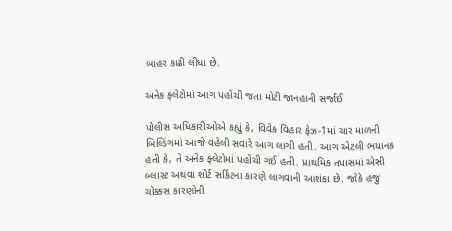બાહર કાઢી લીધા છે.

અનેક ફ્લેટોમાં આગ પહોંચી જતા મોટી જાનહાની સર્જાઈ

પોલીસ અધિકારીઓએ કહ્યું કે, વિવેક વિહાર ફેઝ-1માં ચાર માળની બિલ્ડિંગમાં આજે વહેલી સવારે આગ લાગી હતી. આગ એટલી ભયાનક હતી કે, તે અનેક ફ્લેટોમાં પહોંચી ગઈ હતી. પ્રાથમિક તપાસમાં એસી બ્લાસ્ટ અથવા શોર્ટ સર્કિટના કારણે લાગવાની આશંકા છે. જોકે હજુ ચોક્કસ કારણોની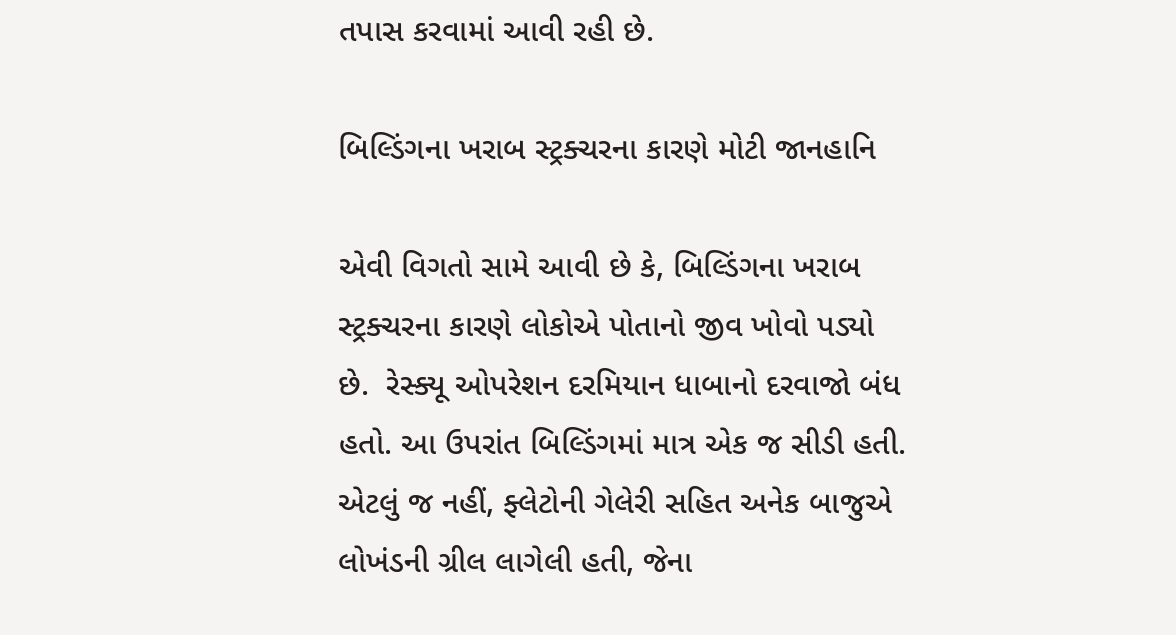તપાસ કરવામાં આવી રહી છે.

બિલ્ડિંગના ખરાબ સ્ટ્રક્ચરના કારણે મોટી જાનહાનિ

એવી વિગતો સામે આવી છે કે, બિલ્ડિંગના ખરાબ સ્ટ્રક્ચરના કારણે લોકોએ પોતાનો જીવ ખોવો પડ્યો છે.  રેસ્ક્યૂ ઓપરેશન દરમિયાન ધાબાનો દરવાજો બંધ હતો. આ ઉપરાંત બિલ્ડિંગમાં માત્ર એક જ સીડી હતી. એટલું જ નહીં, ફ્લેટોની ગેલેરી સહિત અનેક બાજુએ લોખંડની ગ્રીલ લાગેલી હતી, જેના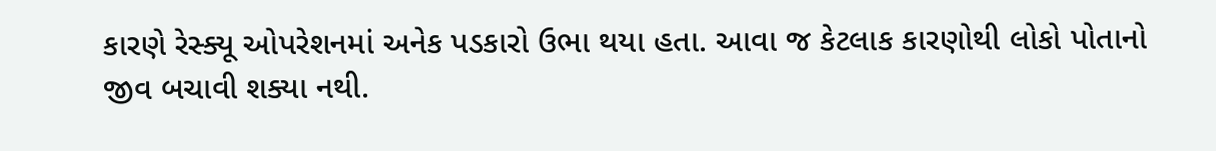કારણે રેસ્ક્યૂ ઓપરેશનમાં અનેક પડકારો ઉભા થયા હતા. આવા જ કેટલાક કારણોથી લોકો પોતાનો જીવ બચાવી શક્યા નથી.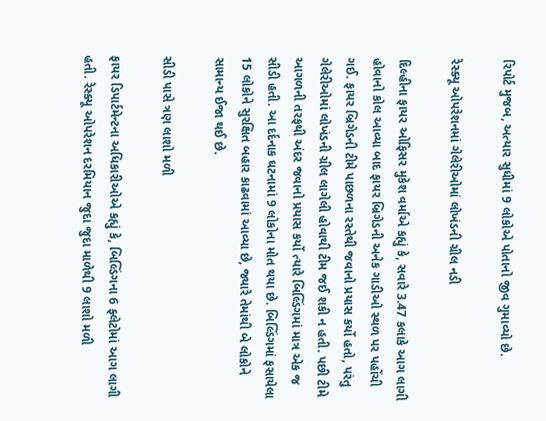રિપોર્ટ મુજબ, અત્યાર સુધીમાં 9 લોકોએ પોતાનો જીવ ગુમાવ્યો છે.

રેસ્ક્યૂ ઓપરેશનમાં ગેલેરીઓમાં લોખંડની ગ્રીલ નડી

દિલ્હીના ફાયર ઓફિસર મુકેશ વર્માએ કહ્યું કે, સવારે 3.47 કલાકે આગ લાગી હોવાનો કોલ આવ્યા બાદ ફાયર બ્રિગેડની અનેક ગાડીઓ સ્થળ પર પહોંચી ગઈ. ફાયર બ્રિગેડની ટીમે પાછળના રસ્તેથી જવાનો પ્રયાસ કર્યો હતો, પરંતુ ગેલેરીઓમાં લોખંડની ગ્રીલ લાગેલી હોવાથી ટીમ જઈ શકી ન હતી. પછી ટીમે આગળની તરફથી અંદર જવાનો પ્રયાસ કર્યો ત્યારે બિલ્ડિંગમાં માત્ર એક જ સીડી હતી. આ દર્દનાક ઘટનામાં 9 લોકોના મોત થયા છે. બિલ્ડિંગમાં ફસાયેલા 15 લોકોને સુરક્ષિત બહાર કાઢવામાં આવ્યા છે, જ્યારે તેમાંથી બે લોકોને સામાન્ય ઈજા થઈ છે.

સીડી પાસે ત્રણ લાશો મળી

ફાયર ડિપાર્ટમેન્ટના અધિકારીઓએ કહ્યું કે, બિલ્ડિંગના 6 ફ્લેટોમાં આગ લાગી હતી. રેસ્ક્યૂ ઓપરેશન દરમિયાન જુદા જુદા માળેથી 9 લાશો મળી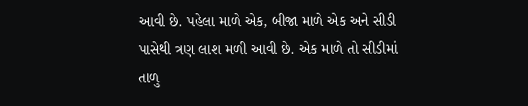આવી છે. પહેલા માળે એક, બીજા માળે એક અને સીડી પાસેથી ત્રણ લાશ મળી આવી છે. એક માળે તો સીડીમાં તાળુ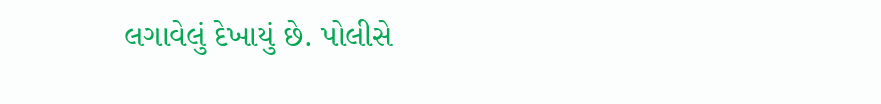લગાવેલું દેખાયું છે. પોલીસે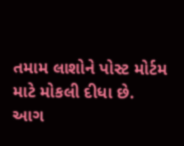તમામ લાશોને પોસ્ટ મોર્ટમ માટે મોકલી દીધા છે. આગ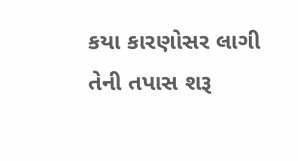કયા કારણોસર લાગી તેની તપાસ શરૂ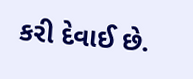કરી દેવાઈ છે.